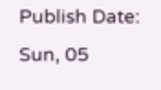Publish Date: Sun, 05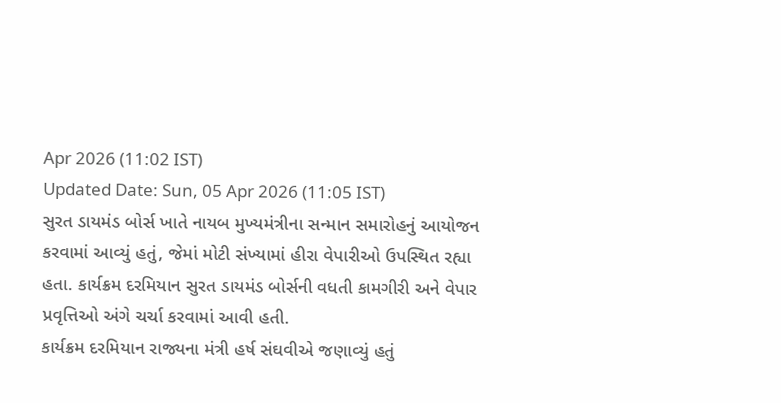Apr 2026 (11:02 IST)
Updated Date: Sun, 05 Apr 2026 (11:05 IST)
સુરત ડાયમંડ બોર્સ ખાતે નાયબ મુખ્યમંત્રીના સન્માન સમારોહનું આયોજન કરવામાં આવ્યું હતું, જેમાં મોટી સંખ્યામાં હીરા વેપારીઓ ઉપસ્થિત રહ્યા હતા. કાર્યક્રમ દરમિયાન સુરત ડાયમંડ બોર્સની વધતી કામગીરી અને વેપાર પ્રવૃત્તિઓ અંગે ચર્ચા કરવામાં આવી હતી.
કાર્યક્રમ દરમિયાન રાજ્યના મંત્રી હર્ષ સંઘવીએ જણાવ્યું હતું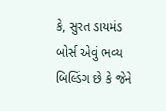કે, સુરત ડાયમંડ બોર્સ એવું ભવ્ય બિલ્ડિંગ છે કે જેને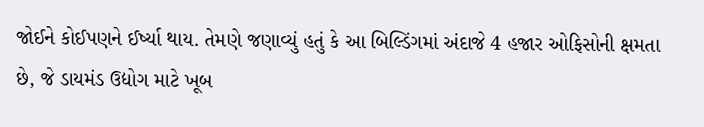જોઈને કોઈપણને ઈર્ષ્યા થાય. તેમણે જણાવ્યું હતું કે આ બિલ્ડિંગમાં અંદાજે 4 હજાર ઓફિસોની ક્ષમતા છે, જે ડાયમંડ ઉદ્યોગ માટે ખૂબ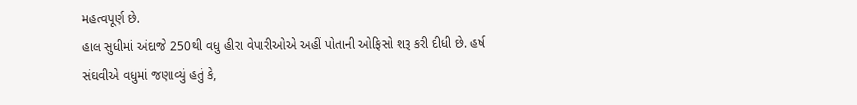મહત્વપૂર્ણ છે.
હાલ સુધીમાં અંદાજે 250થી વધુ હીરા વેપારીઓએ અહીં પોતાની ઓફિસો શરૂ કરી દીધી છે. હર્ષ સંઘવીએ વધુમાં જણાવ્યું હતું કે,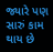જ્યારે પણ સારું કામ થાય છે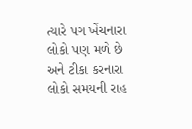ત્યારે પગ ખેંચનારા લોકો પણ મળે છે અને ટીકા કરનારા લોકો સમયની રાહ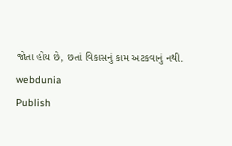જોતા હોય છે, છતાં વિકાસનું કામ અટકવાનું નથી.
webdunia
Publish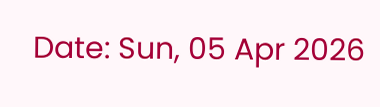Date: Sun, 05 Apr 2026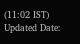(11:02 IST)
Updated Date: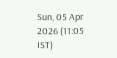Sun, 05 Apr 2026 (11:05 IST)